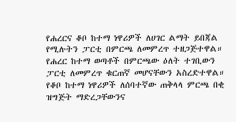የሐረርና ቆቦ ከተማ ነዋሪዎች ለሀገር ልማት ይበጃል የሚሉትን ፓርቲ በምርጫ ለመምረጥ ተዘጋጅተዋል።
የሐረር ከተማ ወጣቶች በምርጫው ዕለት ተገቢውን ፓርቲ ለመምረጥ ቁርጠኛ መሆናቸውን አስረድተዋል።
የቆቦ ከተማ ነዋሪዎች ለሰባተኛው ጠቅላላ ምርጫ በቂ ዝግጅት ማድረጋቸውንና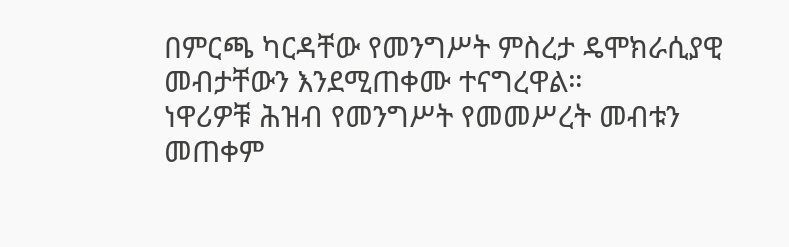በምርጫ ካርዳቸው የመንግሥት ምስረታ ዴሞክራሲያዊ መብታቸውን እንደሚጠቀሙ ተናግረዋል።
ነዋሪዎቹ ሕዝብ የመንግሥት የመመሥረት መብቱን መጠቀም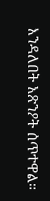እንዳለበት አጽንዖት ሰጥተዋል።